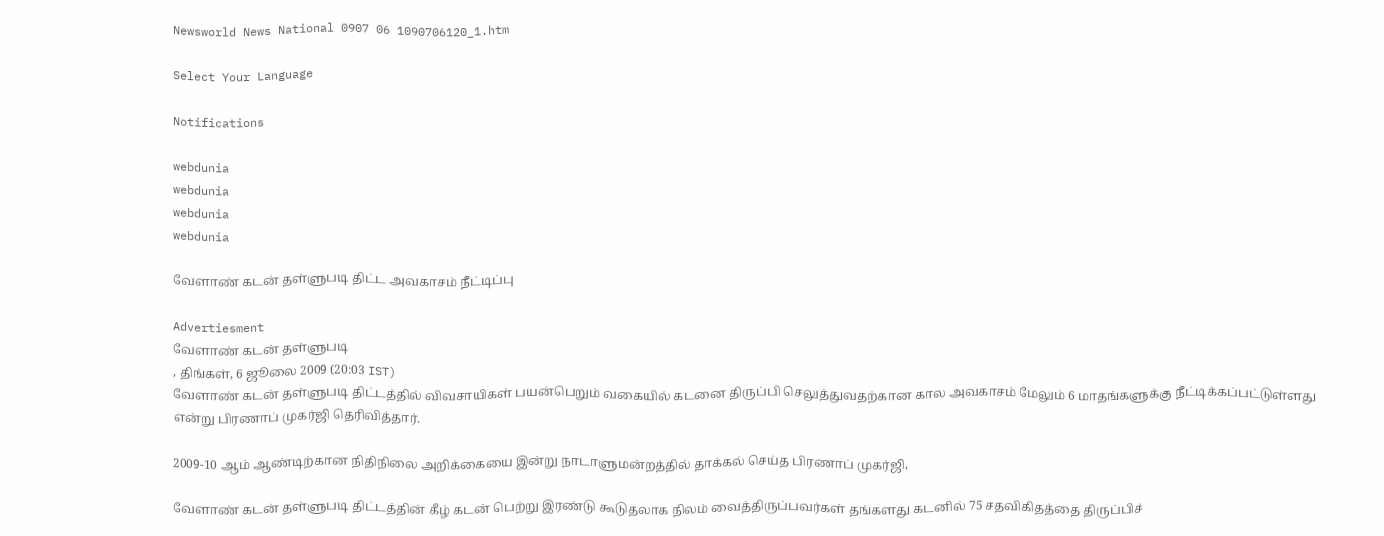Newsworld News National 0907 06 1090706120_1.htm

Select Your Language

Notifications

webdunia
webdunia
webdunia
webdunia

வேளாண் கடன் தள்ளுபடி திட்ட அவகாசம் நீட்டிப்பு

Advertiesment
வேளாண் கடன் தள்ளுபடி
, திங்கள், 6 ஜூலை 2009 (20:03 IST)
வேளாண் கடன் தள்ளுபடி திட்டத்தில் விவசாயிகள் பயன்பெறும் வகையில் கடனை திருப்பி செலுத்துவதற்கான கால அவகாசம் மேலும் 6 மாதங்களுக்கு நீட்டிக்கப்பட்டுள்ளது எ‌ன்று ‌பிரணா‌ப் முக‌ர்‌ஜி தெ‌ரி‌வி‌த்தா‌ர்.

2009-10 ஆம் ஆண்டிற்கான ‌நி‌தி‌நிலை அ‌றி‌க்கையை இன்று நாடாளுமன்றத்தில் தாக்கல் செய்த பிரணாப் முகர்ஜி,

வேளாண் கடன் தள்ளுபடி திட்டத்தின் கீழ் கடன் பெற்று இரண்டு கூடுதலாக நிலம் வைத்திருப்பவர்கள் தங்களது கடனில் 75 சதவிகிதத்தை திருப்பிச்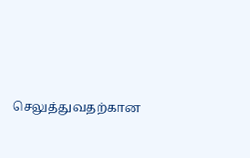செலுத்துவதற்கான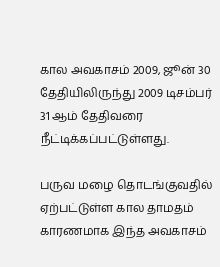கால அவகாசம் 2009, ஜூன் 30 தேதியிலிருந்து 2009 டிசம்பர் 31 ஆம் தேதிவரை நீட்டிக்கப்பட்டுள்ளது.

பருவ மழை தொடங்குவதில் ஏற்பட்டுள்ள கால தாமதம் காரணமாக இந்த அவகாசம்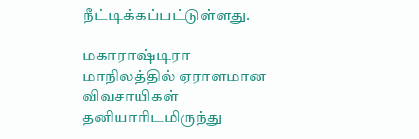நீட்டிக்கப்பட்டுள்ளது.

மகாராஷ்டிரா மாநிலத்தில் ஏராளமான விவசாயிகள் தனியாரிடமிருந்து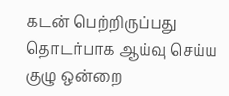கடன் பெற்றிருப்பது தொடர்பாக ஆய்வு செய்ய குழு ஒன்றை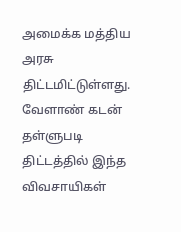அமைக்க மத்திய அரசு திட்டமிட்டுள்ளது. வேளாண் கடன் தள்ளுபடி திட்டத்தில் இந்த விவசாயிகள்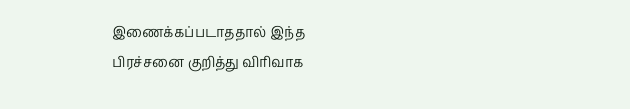இணைக்கப்படாததால் இந்த பிரச்சனை குறித்து விரிவாக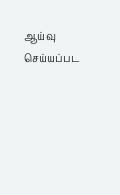ஆய்வு செய்யப்பட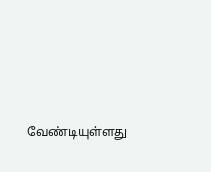வேண்டியுள்ளது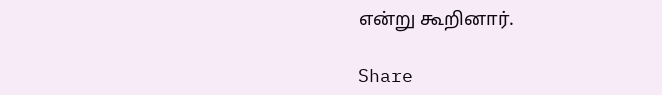எ‌ன்று கூ‌‌றினா‌ர்.

Share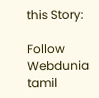this Story:

Follow Webdunia tamil